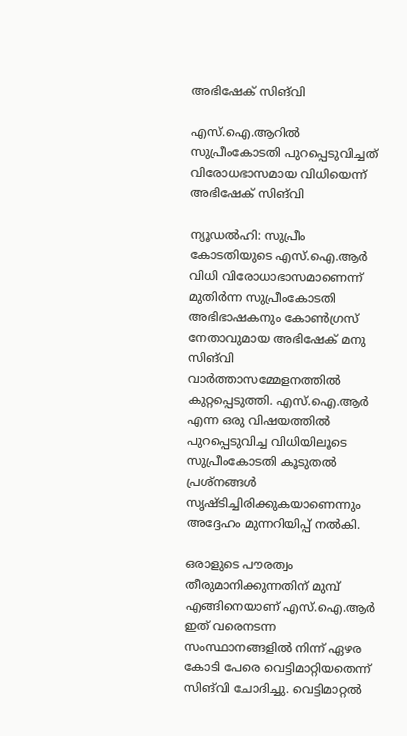അഭിഷേക് സിങ്‍വി

എസ്.ഐ.ആറിൽ സുപ്രീംകോടതി പുറപ്പെടുവിച്ചത് വിരോധഭാസമായ വിധിയെന്ന് അഭിഷേക് സിങ്‍വി

ന്യൂഡൽഹി: സുപ്രീം കോടതിയുടെ എസ്.ഐ.ആർ വിധി വിരോധാഭാസമാണെന്ന് മുതിർന്ന സുപ്രീംകോടതി അഭിഭാഷകനും കോൺഗ്രസ് നേതാവുമായ അഭിഷേക് മനു സിങ്‍വി വാർത്താസമ്മേളനത്തിൽ കുറ്റപ്പെടുത്തി. എസ്.ഐ.ആർ എന്ന ഒരു വിഷയത്തിൽ പുറപ്പെടുവിച്ച വിധിയിലൂടെ സുപ്രീംകോടതി കൂടുതൽ പ്രശ്നങ്ങൾ സൃഷ്ടിച്ചിരിക്കുകയാണെന്നും അദ്ദേഹം മുന്നറിയിപ്പ് നൽകി.

ഒരാളുടെ പൗരത്വം തീരുമാനിക്കുന്നതിന് മുമ്പ് എങ്ങിനെയാണ് എസ്.ഐ.ആർ ഇത് വരെനടന്ന സംസ്ഥാനങ്ങളിൽ നിന്ന് ഏഴര കോടി പേരെ വെട്ടിമാറ്റിയതെന്ന് സിങ്‍വി ചോദിച്ചു. വെട്ടിമാറ്റൽ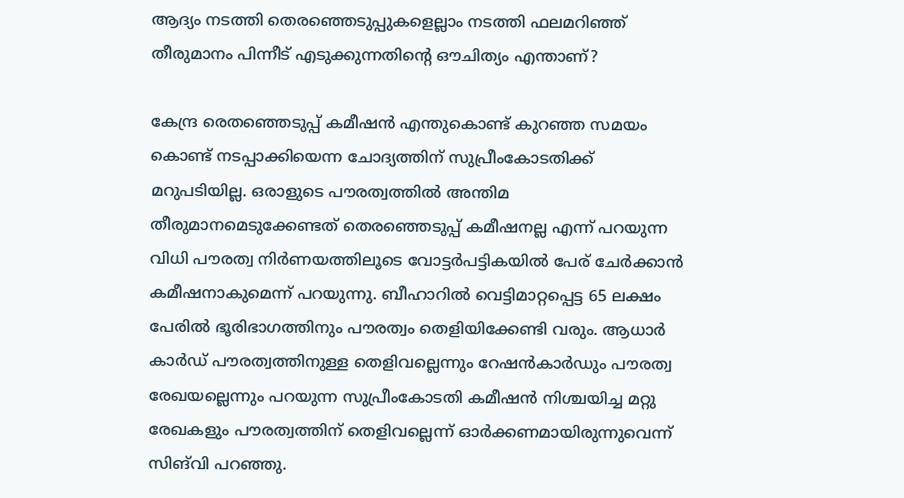ആദ്യം നടത്തി തെരഞ്ഞെടുപ്പുകളെല്ലാം നടത്തി ഫലമറിഞ്ഞ് തീരുമാനം പിന്നീട് എടുക്കുന്നതിന്റെ ഔചിത്യം എന്താണ്?

കേന്ദ്ര രെതഞ്ഞെടുപ്പ് കമീഷൻ എന്തുകൊണ്ട് കുറഞ്ഞ സമയം കൊണ്ട് നടപ്പാക്കിയെന്ന ചോദ്യത്തിന് സുപ്രീംകോടതിക്ക് മറുപടിയില്ല. ഒരാളുടെ പൗരത്വത്തിൽ അന്തിമ തീരുമാനമെടുക്കേണ്ടത് തെരഞ്ഞെടുപ്പ് കമീഷനല്ല എന്ന് പറയുന്ന വിധി പൗരത്വ നിർണയത്തിലൂടെ വോട്ടർപട്ടികയിൽ പേര് ചേർക്കാൻ കമീഷനാകുമെന്ന് പറയുന്നു. ബീഹാറിൽ വെട്ടിമാറ്റപ്പെട്ട 65 ലക്ഷം പേരിൽ ഭൂരിഭാഗത്തിനും പൗരത്വം തെളിയിക്കേണ്ടി വരും. ആധാർ കാർഡ് പൗരത്വത്തിനുള്ള തെളിവല്ലെന്നും റേഷൻകാർഡും പൗരത്വ രേഖയല്ലെന്നും പറയുന്ന സുപ്രീംകോടതി കമീഷൻ നിശ്ചയിച്ച മറ്റു രേഖകളും പൗരത്വത്തിന് തെളിവല്ലെന്ന് ഓർക്കണമായിരുന്നുവെന്ന് സിങ്‍വി പറഞ്ഞു.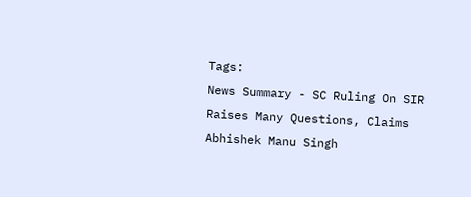Tags:
News Summary - SC Ruling On SIR Raises Many Questions, Claims Abhishek Manu Singh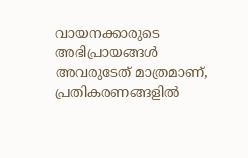വായനക്കാരുടെ അഭിപ്രായങ്ങള്‍ അവരുടേത് മാത്രമാണ്, പ്രതികരണങ്ങളിൽ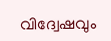വിദ്വേഷവും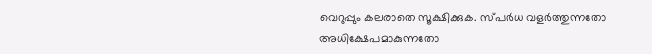വെറുപ്പും കലരാതെ സൂക്ഷിക്കുക. സ്പർധ വളർത്തുന്നതോ അധിക്ഷേപമാകുന്നതോ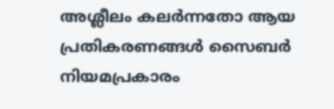അശ്ലീലം കലർന്നതോ ആയ പ്രതികരണങ്ങൾ സൈബർ നിയമപ്രകാരം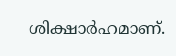ശിക്ഷാർഹമാണ്.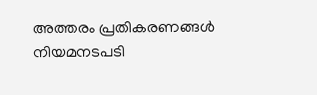അത്തരം പ്രതികരണങ്ങൾ നിയമനടപടി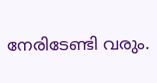നേരിടേണ്ടി വരും.